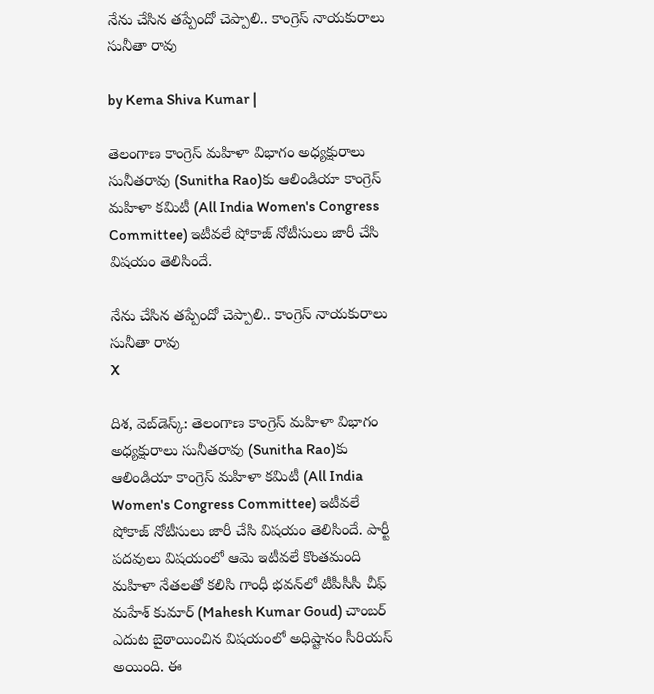నేను చేసిన తప్పేందో చెప్పాలి.. కాంగ్రెస్ నాయకురాలు సునీతా రావు

by Kema Shiva Kumar |

తెలంగాణ కాంగ్రెస్ మహిళా విభాగం అధ్యక్షురాలు సునీతరావు (Sunitha Rao)కు ఆలిండియా కాంగ్రెస్ మహిళా కమిటీ (All India Women's Congress Committee) ఇటీవలే షోకాజ్ నోటీసులు జారీ చేసి విషయం తెలిసిందే.

నేను చేసిన తప్పేందో చెప్పాలి.. కాంగ్రెస్ నాయకురాలు సునీతా రావు
X

దిశ, వెబ్‌డెస్క్: తెలంగాణ కాంగ్రెస్ మహిళా విభాగం అధ్యక్షురాలు సునీతరావు (Sunitha Rao)కు ఆలిండియా కాంగ్రెస్ మహిళా కమిటీ (All India Women's Congress Committee) ఇటీవలే షోకాజ్ నోటీసులు జారీ చేసి విషయం తెలిసిందే. పార్టీ పదవులు విషయంలో ఆమె ఇటీవలే కొంతమంది మహిళా నేతలతో కలిసి గాంధీ భవన్‌లో టీపీసీసీ చీఫ్ మహేశ్ కుమార్ (Mahesh Kumar Goud) చాంబర్ ఎదుట బైఠాయించిన విషయంలో అధిష్టానం సీరియస్ అయింది. ఈ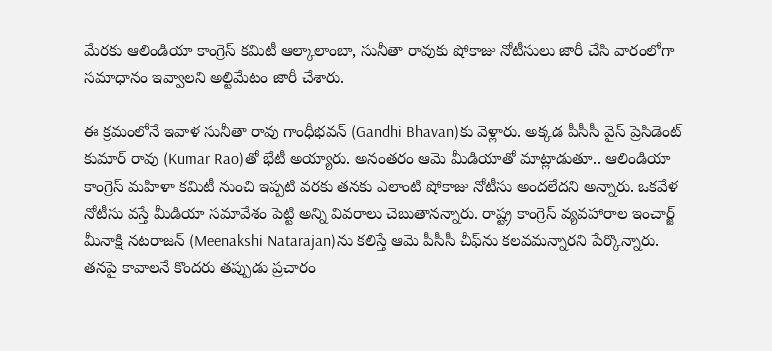మేరకు ఆలిండియా కాంగ్రెస్ కమిటీ ఆల్కాలాంబా, సునీతా రావుకు షోకాజు నోటీసులు జారీ చేసి వారంలోగా సమాధానం ఇవ్వాలని అల్టిమేటం జారీ చేశారు.

ఈ క్రమంలోనే ఇవాళ సునీతా రావు గాంధీభవన్‌ (Gandhi Bhavan)కు వెళ్లారు. అక్కడ పీసీసీ వైస్ ప్రెసిడెంట్ కుమార్ రావు‌ (Kumar Rao)తో భేటీ అయ్యారు. అనంతరం ఆమె మీడియాతో మాట్లాడుతూ.. ఆలిండియా కాంగ్రెస్ మహిళా కమిటీ నుంచి ఇప్పటి వరకు తనకు ఎలాంటి షోకాజు నోటీసు అందలేదని అన్నారు. ఒకవేళ నోటీసు వస్తే మీడియా సమావేశం పెట్టి అన్ని వివరాలు చెబుతానన్నారు. రాష్ట్ర కాంగ్రెస్ వ్యవహారాల ఇంచార్జ్ మీనాక్షి నటరాజన్‌ (Meenakshi Natarajan)ను కలిస్తే ఆమె పీసీసీ చీఫ్‌ను కలవమన్నారని పేర్కొన్నారు. తనపై కావాలనే కొందరు తప్పుడు ప్రచారం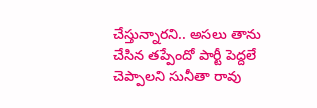చేస్తున్నారని.. అసలు తాను చేసిన తప్పేందో పార్టీ పెద్దలే చెప్పాలని సునీతా రావు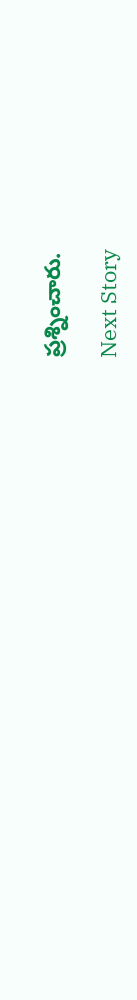ప్రశ్నించారు.

Next Story